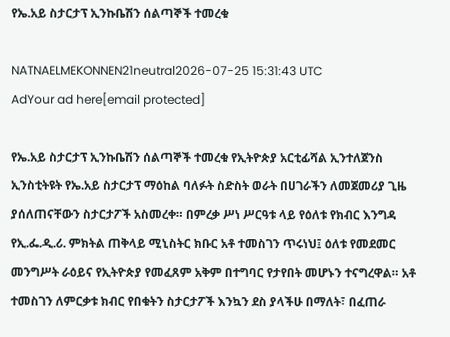የኤ.አይ ስታርታፕ ኢንኩቤሽን ሰልጣኞች ተመረቁ

NATNAELMEKONNEN21neutral2026-07-25 15:31:43 UTC
AdYour ad here[email protected]

የኤ.አይ ስታርታፕ ኢንኩቤሽን ሰልጣኞች ተመረቁ የኢትዮጵያ አርቲፊሻል ኢንተለጀንስ ኢንስቲትዩት የኤ.አይ ስታርታፕ ማዕከል ባለፉት ስድስት ወራት በሀገራችን ለመጀመሪያ ጊዜ ያሰለጠናቸውን ስታርታፖች አስመረቀ። በምረቃ ሥነ ሥርዓቱ ላይ የዕለቱ የክብር እንግዳ የኢ.ፌ.ዲ.ሪ. ምክትል ጠቅላይ ሚኒስትር ክቡር አቶ ተመስገን ጥሩነህ፤ ዕለቱ የመደመር መንግሥት ራዕይና የኢትዮጵያ የመፈጸም አቅም በተግባር የታየበት መሆኑን ተናግረዋል። አቶ ተመስገን ለምርቃቱ ክብር የበቁትን ስታርታፖች እንኳን ደስ ያላችሁ በማለት፣ በፈጠራ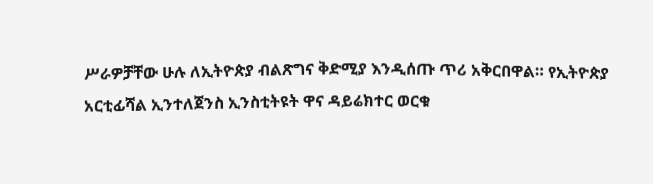ሥራዎቻቸው ሁሉ ለኢትዮጵያ ብልጽግና ቅድሚያ እንዲሰጡ ጥሪ አቅርበዋል። የኢትዮጵያ አርቲፊሻል ኢንተለጀንስ ኢንስቲትዩት ዋና ዳይሬክተር ወርቁ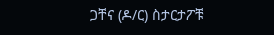ጋቸና (ዶ/ር) ስታርታፖቹ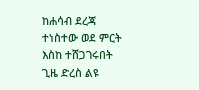ከሐሳብ ደረጃ ተነስተው ወደ ምርት እስከ ተሸጋገሩበት ጊዜ ድረስ ልዩ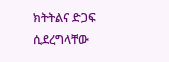ክትትልና ድጋፍ ሲደረግላቸው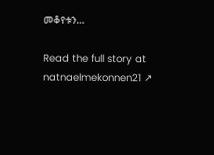መቆየቱን…

Read the full story at natnaelmekonnen21 ↗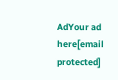AdYour ad here[email protected]